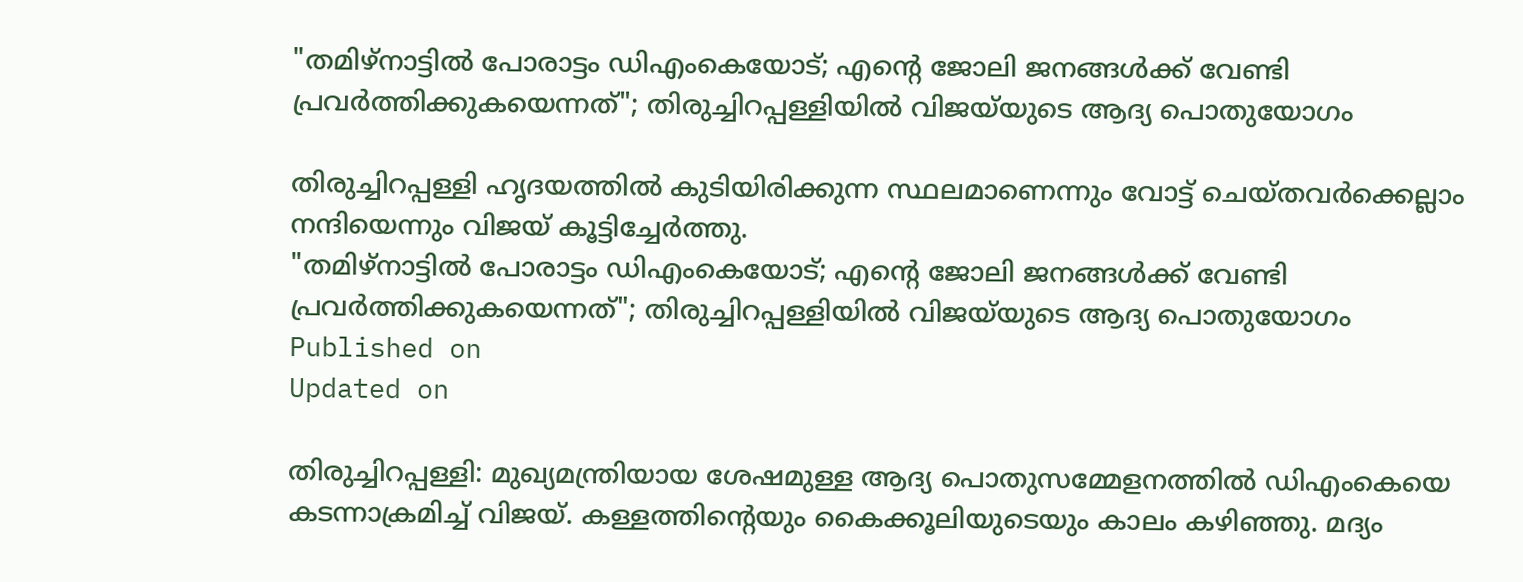"തമിഴ്‌നാട്ടില്‍ പോരാട്ടം ഡിഎംകെയോട്; എന്റെ ജോലി ജനങ്ങള്‍ക്ക് വേണ്ടി പ്രവര്‍ത്തിക്കുകയെന്നത്"; തിരുച്ചിറപ്പള്ളിയില്‍ വിജയ്‌യുടെ ആദ്യ പൊതുയോഗം

തിരുച്ചിറപ്പള്ളി ഹൃദയത്തില്‍ കുടിയിരിക്കുന്ന സ്ഥലമാണെന്നും വോട്ട് ചെയ്തവര്‍ക്കെല്ലാം നന്ദിയെന്നും വിജയ് കൂട്ടിച്ചേര്‍ത്തു.
"തമിഴ്‌നാട്ടില്‍ പോരാട്ടം ഡിഎംകെയോട്; എന്റെ ജോലി ജനങ്ങള്‍ക്ക് വേണ്ടി പ്രവര്‍ത്തിക്കുകയെന്നത്"; തിരുച്ചിറപ്പള്ളിയില്‍ വിജയ്‌യുടെ ആദ്യ പൊതുയോഗം
Published on
Updated on

തിരുച്ചിറപ്പള്ളി: മുഖ്യമന്ത്രിയായ ശേഷമുള്ള ആദ്യ പൊതുസമ്മേളനത്തില്‍ ഡിഎംകെയെ കടന്നാക്രമിച്ച് വിജയ്. കള്ളത്തിന്റെയും കൈക്കൂലിയുടെയും കാലം കഴിഞ്ഞു. മദ്യം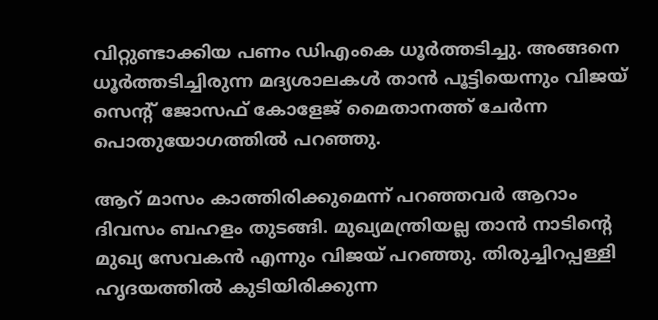വിറ്റുണ്ടാക്കിയ പണം ഡിഎംകെ ധൂര്‍ത്തടിച്ചു. അങ്ങനെ ധൂര്‍ത്തടിച്ചിരുന്ന മദ്യശാലകള്‍ താന്‍ പൂട്ടിയെന്നും വിജയ് സെന്റ് ജോസഫ് കോളേജ് മൈതാനത്ത് ചേര്‍ന്ന പൊതുയോഗത്തില്‍ പറഞ്ഞു.

ആറ് മാസം കാത്തിരിക്കുമെന്ന് പറഞ്ഞവര്‍ ആറാം ദിവസം ബഹളം തുടങ്ങി. മുഖ്യമന്ത്രിയല്ല താന്‍ നാടിന്റെ മുഖ്യ സേവകന്‍ എന്നും വിജയ് പറഞ്ഞു. തിരുച്ചിറപ്പള്ളി ഹൃദയത്തില്‍ കുടിയിരിക്കുന്ന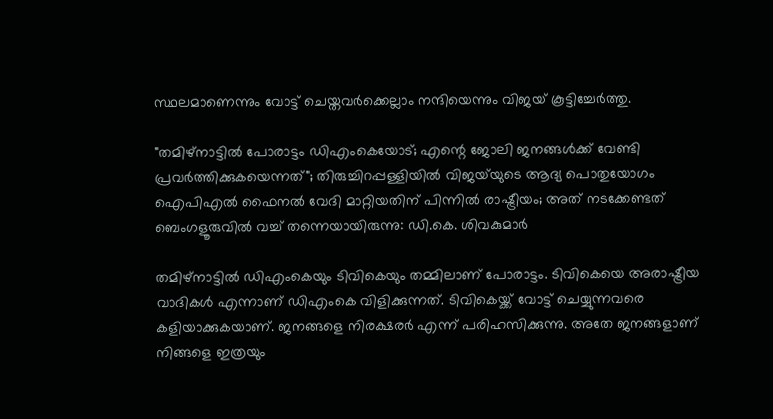സ്ഥലമാണെന്നും വോട്ട് ചെയ്തവര്‍ക്കെല്ലാം നന്ദിയെന്നും വിജയ് കൂട്ടിച്ചേര്‍ത്തു.

"തമിഴ്‌നാട്ടില്‍ പോരാട്ടം ഡിഎംകെയോട്; എന്റെ ജോലി ജനങ്ങള്‍ക്ക് വേണ്ടി പ്രവര്‍ത്തിക്കുകയെന്നത്"; തിരുച്ചിറപ്പള്ളിയില്‍ വിജയ്‌യുടെ ആദ്യ പൊതുയോഗം
ഐപിഎല്‍ ഫൈനല്‍ വേദി മാറ്റിയതിന് പിന്നില്‍ രാഷ്ട്രീയം; അത് നടക്കേണ്ടത് ബെംഗളൂരുവില്‍ വച്ച് തന്നെയായിരുന്നു: ഡി.കെ. ശിവകുമാര്‍

തമിഴ്‌നാട്ടില്‍ ഡിഎംകെയും ടിവികെയും തമ്മിലാണ് പോരാട്ടം. ടിവികെയെ അരാഷ്ട്രീയ വാദികള്‍ എന്നാണ് ഡിഎംകെ വിളിക്കുന്നത്. ടിവികെയ്ക്ക് വോട്ട് ചെയ്യുന്നവരെ കളിയാക്കുകയാണ്. ജനങ്ങളെ നിരക്ഷരര്‍ എന്ന് പരിഹസിക്കുന്നു. അതേ ജനങ്ങളാണ് നിങ്ങളെ ഇത്രയും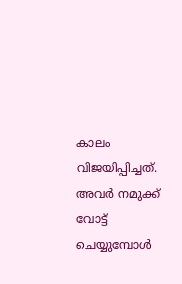കാലം വിജയിപ്പിച്ചത്. അവര്‍ നമുക്ക് വോട്ട് ചെയ്യുമ്പോള്‍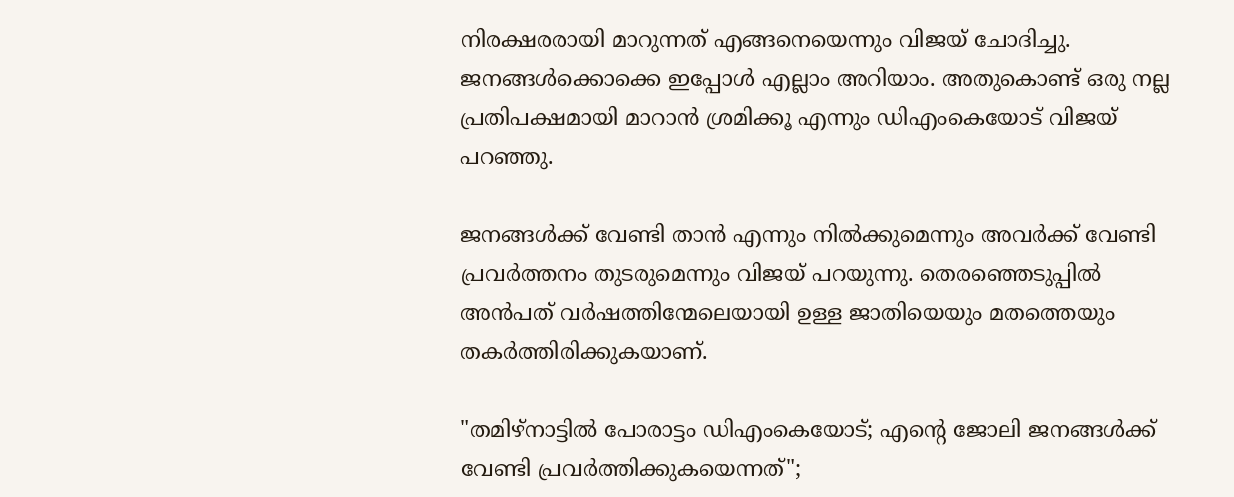നിരക്ഷരരായി മാറുന്നത് എങ്ങനെയെന്നും വിജയ് ചോദിച്ചു. ജനങ്ങള്‍ക്കൊക്കെ ഇപ്പോള്‍ എല്ലാം അറിയാം. അതുകൊണ്ട് ഒരു നല്ല പ്രതിപക്ഷമായി മാറാന്‍ ശ്രമിക്കൂ എന്നും ഡിഎംകെയോട് വിജയ് പറഞ്ഞു.

ജനങ്ങള്‍ക്ക് വേണ്ടി താന്‍ എന്നും നില്‍ക്കുമെന്നും അവര്‍ക്ക് വേണ്ടി പ്രവര്‍ത്തനം തുടരുമെന്നും വിജയ് പറയുന്നു. തെരഞ്ഞെടുപ്പില്‍ അന്‍പത് വര്‍ഷത്തിന്മേലെയായി ഉള്ള ജാതിയെയും മതത്തെയും തകര്‍ത്തിരിക്കുകയാണ്.

"തമിഴ്‌നാട്ടില്‍ പോരാട്ടം ഡിഎംകെയോട്; എന്റെ ജോലി ജനങ്ങള്‍ക്ക് വേണ്ടി പ്രവര്‍ത്തിക്കുകയെന്നത്";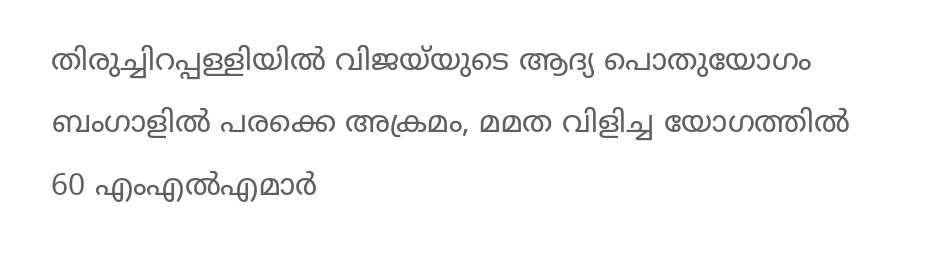തിരുച്ചിറപ്പള്ളിയില്‍ വിജയ്‌യുടെ ആദ്യ പൊതുയോഗം
ബംഗാളില്‍ പരക്കെ അക്രമം, മമത വിളിച്ച യോഗത്തില്‍ 60 എംഎല്‍എമാര്‍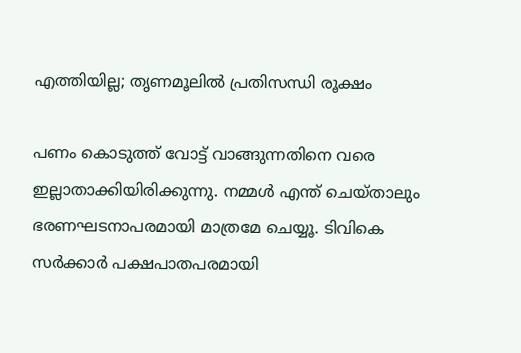എത്തിയില്ല; തൃണമൂലില്‍ പ്രതിസന്ധി രൂക്ഷം

പണം കൊടുത്ത് വോട്ട് വാങ്ങുന്നതിനെ വരെ ഇല്ലാതാക്കിയിരിക്കുന്നു. നമ്മള്‍ എന്ത് ചെയ്താലും ഭരണഘടനാപരമായി മാത്രമേ ചെയ്യൂ. ടിവികെ സര്‍ക്കാര്‍ പക്ഷപാതപരമായി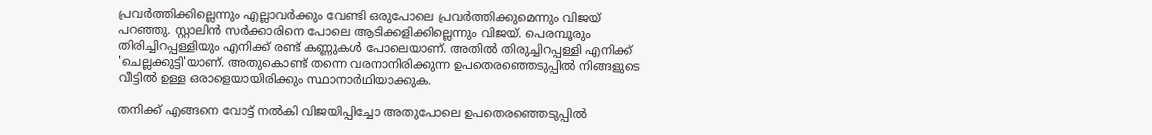പ്രവര്‍ത്തിക്കില്ലെന്നും എല്ലാവര്‍ക്കും വേണ്ടി ഒരുപോലെ പ്രവര്‍ത്തിക്കുമെന്നും വിജയ് പറഞ്ഞു. സ്റ്റാലിന്‍ സര്‍ക്കാരിനെ പോലെ ആടിക്കളിക്കില്ലെന്നും വിജയ്. പെരമ്പൂരും തിരിച്ചിറപ്പള്ളിയും എനിക്ക് രണ്ട് കണ്ണുകള്‍ പോലെയാണ്. അതില്‍ തിരുച്ചിറപ്പള്ളി എനിക്ക് 'ചെല്ലക്കുട്ടി'യാണ്. അതുകൊണ്ട് തന്നെ വരനാനിരിക്കുന്ന ഉപതെരഞ്ഞെടുപ്പില്‍ നിങ്ങളുടെ വീട്ടില്‍ ഉള്ള ഒരാളെയായിരിക്കും സ്ഥാനാര്‍ഥിയാക്കുക.

തനിക്ക് എങ്ങനെ വോട്ട് നല്‍കി വിജയിപ്പിച്ചോ അതുപോലെ ഉപതെരഞ്ഞെടുപ്പില്‍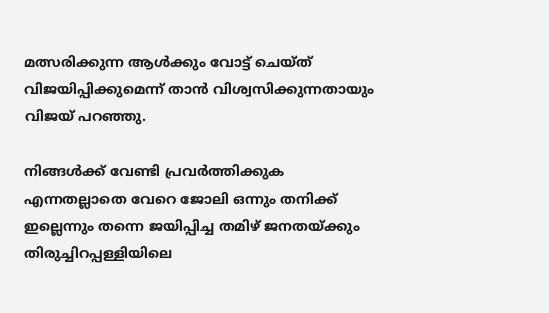മത്സരിക്കുന്ന ആള്‍ക്കും വോട്ട് ചെയ്ത് വിജയിപ്പിക്കുമെന്ന് താന്‍ വിശ്വസിക്കുന്നതായും വിജയ് പറഞ്ഞു.

നിങ്ങള്‍ക്ക് വേണ്ടി പ്രവര്‍ത്തിക്കുക എന്നതല്ലാതെ വേറെ ജോലി ഒന്നും തനിക്ക് ഇല്ലെന്നും തന്നെ ജയിപ്പിച്ച തമിഴ് ജനതയ്ക്കും തിരുച്ചിറപ്പള്ളിയിലെ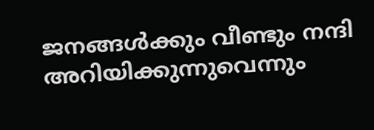ജനങ്ങള്‍ക്കും വീണ്ടും നന്ദി അറിയിക്കുന്നുവെന്നും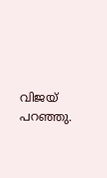വിജയ് പറഞ്ഞു.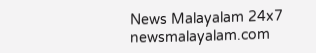News Malayalam 24x7
newsmalayalam.com